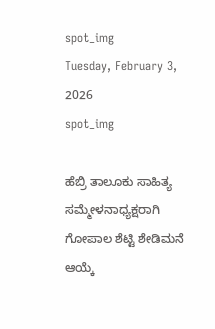spot_img
Tuesday, February 3, 2026
spot_img

ಹೆಬ್ರಿ ತಾಲೂಕು ಸಾಹಿತ್ಯ ಸಮ್ಮೇಳನಾಧ್ಯಕ್ಷರಾಗಿ ಗೋಪಾಲ ಶೆಟ್ಟಿ ಶೇಡಿಮನೆ ಆಯ್ಕೆ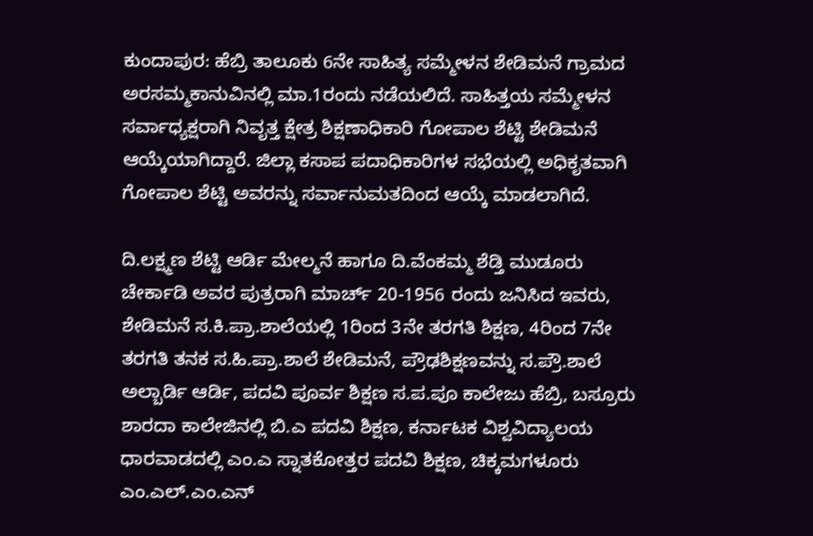ಕುಂದಾಪುರ: ಹೆಬ್ರಿ ತಾಲೂಕು 6ನೇ ಸಾಹಿತ್ಯ ಸಮ್ಮೇಳನ ಶೇಡಿಮನೆ ಗ್ರಾಮದ ಅರಸಮ್ಮಕಾನುವಿನಲ್ಲಿ ಮಾ.1ರಂದು ನಡೆಯಲಿದೆ. ಸಾಹಿತ್ತಯ ಸಮ್ಮೇಳನ ಸರ್ವಾಧ್ಯಕ್ಷರಾಗಿ ನಿವೃತ್ತ ಕ್ಷೇತ್ರ ಶಿಕ್ಷಣಾಧಿಕಾರಿ ಗೋಪಾಲ ಶೆಟ್ಟಿ ಶೇಡಿಮನೆ ಆಯ್ಕೆಯಾಗಿದ್ದಾರೆ. ಜಿಲ್ಲಾ ಕಸಾಪ ಪದಾಧಿಕಾರಿಗಳ ಸಭೆಯಲ್ಲಿ ಅಧಿಕೃತವಾಗಿ ಗೋಪಾಲ ಶೆಟ್ಟಿ ಅವರನ್ನು ಸರ್ವಾನುಮತದಿಂದ ಆಯ್ಕೆ ಮಾಡಲಾಗಿದೆ.

ದಿ.ಲಕ್ಷ್ಮಣ ಶೆಟ್ಟಿ ಆರ್ಡಿ ಮೇಲ್ಮನೆ ಹಾಗೂ ದಿ.ವೆಂಕಮ್ಮ ಶೆಡ್ತಿ ಮುಡೂರು ಚೇರ್ಕಾಡಿ ಅವರ ಪುತ್ರರಾಗಿ ಮಾರ್ಚ್ 20-1956 ರಂದು ಜನಿಸಿದ ಇವರು, ಶೇಡಿಮನೆ ಸ.ಕಿ.ಪ್ರಾ.ಶಾಲೆಯಲ್ಲಿ 1ರಿಂದ 3ನೇ ತರಗತಿ ಶಿಕ್ಷಣ, 4ರಿಂದ 7ನೇ ತರಗತಿ ತನಕ ಸ.ಹಿ.ಪ್ರಾ.ಶಾಲೆ ಶೇಡಿಮನೆ, ಪ್ರೌಢಶಿಕ್ಷಣವನ್ನು ಸ.ಪ್ರೌ.ಶಾಲೆ ಅಲ್ಬಾರ್ಡಿ ಆರ್ಡಿ, ಪದವಿ ಪೂರ್ವ ಶಿಕ್ಷಣ ಸ.ಪ.ಪೂ ಕಾಲೇಜು ಹೆಬ್ರಿ, ಬಸ್ರೂರು ಶಾರದಾ ಕಾಲೇಜಿನಲ್ಲಿ ಬಿ.ಎ ಪದವಿ ಶಿಕ್ಷಣ, ಕರ್ನಾಟಕ ವಿಶ್ವವಿದ್ಯಾಲಯ ಧಾರವಾಡದಲ್ಲಿ ಎಂ.ಎ ಸ್ನಾತಕೋತ್ತರ ಪದವಿ ಶಿಕ್ಷಣ, ಚಿಕ್ಕಮಗಳೂರು ಎಂ.ಎಲ್.ಎಂ.ಎನ್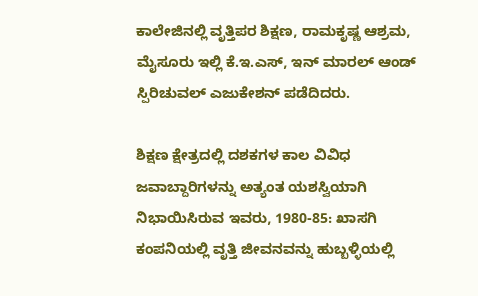ಕಾಲೇಜಿನಲ್ಲಿ ವೃತ್ತಿಪರ ಶಿಕ್ಷಣ, ರಾಮಕೃಷ್ಣ ಆಶ್ರಮ, ಮೈಸೂರು ಇಲ್ಲಿ ಕೆ.ಇ.ಎಸ್, ಇನ್ ಮಾರಲ್ ಆಂಡ್ ಸ್ಪಿರಿಚುವಲ್ ಎಜುಕೇಶನ್ ಪಡೆದಿದರು.

ಶಿಕ್ಷಣ ಕ್ಷೇತ್ರದಲ್ಲಿ ದಶಕಗಳ ಕಾಲ ವಿವಿಧ ಜವಾಬ್ದಾರಿಗಳನ್ನು ಅತ್ಯಂತ ಯಶಸ್ವಿಯಾಗಿ ನಿಭಾಯಿಸಿರುವ ಇವರು, 1980-85: ಖಾಸಗಿ ಕಂಪನಿಯಲ್ಲಿ ವೃತ್ತಿ ಜೀವನವನ್ನು ಹುಬ್ಬಳ್ಳಿಯಲ್ಲಿ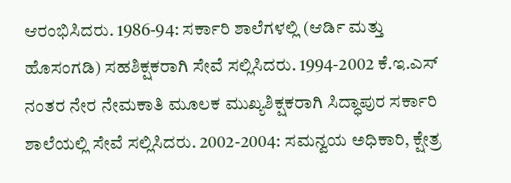ಆರಂಭಿಸಿದರು. 1986-94: ಸರ್ಕಾರಿ ಶಾಲೆಗಳಲ್ಲಿ (ಆರ್ಡಿ ಮತ್ತು ಹೊಸಂಗಡಿ) ಸಹಶಿಕ್ಷಕರಾಗಿ ಸೇವೆ ಸಲ್ಲಿಸಿದರು. 1994-2002 ಕೆ.ಇ.ಎಸ್ ನಂತರ ನೇರ ನೇಮಕಾತಿ ಮೂಲಕ ಮುಖ್ಯಶಿಕ್ಷಕರಾಗಿ ಸಿದ್ಧಾಪುರ ಸರ್ಕಾರಿ ಶಾಲೆಯಲ್ಲಿ ಸೇವೆ ಸಲ್ಲಿಸಿದರು. 2002-2004: ಸಮನ್ವಯ ಅಧಿಕಾರಿ, ಕ್ಷೇತ್ರ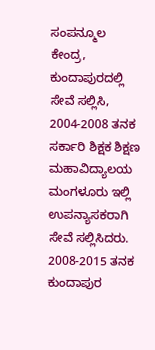ಸಂಪನ್ಮೂಲ ಕೇಂದ್ರ, ಕುಂದಾಪುರದಲ್ಲಿ ಸೇವೆ ಸಲ್ಲಿಸಿ, 2004-2008 ತನಕ ಸರ್ಕಾರಿ ಶಿಕ್ಷಕ ಶಿಕ್ಷಣ ಮಹಾವಿದ್ಯಾಲಯ ಮಂಗಳೂರು ಇಲ್ಲಿ ಉಪನ್ಯಾಸಕರಾಗಿ ಸೇವೆ ಸಲ್ಲಿಸಿದರು. 2008-2015 ತನಕ ಕುಂದಾಪುರ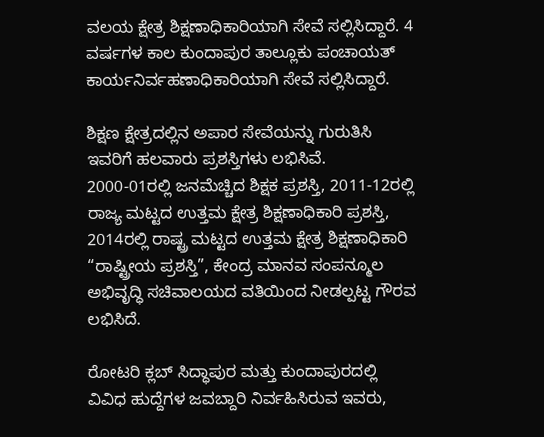ವಲಯ ಕ್ಷೇತ್ರ ಶಿಕ್ಷಣಾಧಿಕಾರಿಯಾಗಿ ಸೇವೆ ಸಲ್ಲಿಸಿದ್ದಾರೆ. 4 ವರ್ಷಗಳ ಕಾಲ ಕುಂದಾಪುರ ತಾಲ್ಲೂಕು ಪಂಚಾಯತ್ ಕಾರ್ಯನಿರ್ವಹಣಾಧಿಕಾರಿಯಾಗಿ ಸೇವೆ ಸಲ್ಲಿಸಿದ್ದಾರೆ.

ಶಿಕ್ಷಣ ಕ್ಷೇತ್ರದಲ್ಲಿನ ಅಪಾರ ಸೇವೆಯನ್ನು ಗುರುತಿಸಿ ಇವರಿಗೆ ಹಲವಾರು ಪ್ರಶಸ್ತಿಗಳು ಲಭಿಸಿವೆ.
2000-01ರಲ್ಲಿ ಜನಮೆಚ್ಚಿದ ಶಿಕ್ಷಕ ಪ್ರಶಸ್ತಿ, 2011-12ರಲ್ಲಿ ರಾಜ್ಯ ಮಟ್ಟದ ಉತ್ತಮ ಕ್ಷೇತ್ರ ಶಿಕ್ಷಣಾಧಿಕಾರಿ ಪ್ರಶಸ್ತಿ, 2014ರಲ್ಲಿ ರಾಷ್ಟ್ರ ಮಟ್ಟದ ಉತ್ತಮ ಕ್ಷೇತ್ರ ಶಿಕ್ಷಣಾಧಿಕಾರಿ “ರಾಷ್ಟ್ರೀಯ ಪ್ರಶಸ್ತಿ”, ಕೇಂದ್ರ ಮಾನವ ಸಂಪನ್ಮೂಲ ಅಭಿವೃದ್ಧಿ ಸಚಿವಾಲಯದ ವತಿಯಿಂದ ನೀಡಲ್ಪಟ್ಟ ಗೌರವ ಲಭಿಸಿದೆ.

ರೋಟರಿ ಕ್ಲಬ್ ಸಿದ್ಧಾಪುರ ಮತ್ತು ಕುಂದಾಪುರದಲ್ಲಿ ವಿವಿಧ ಹುದ್ದೆಗಳ ಜವಬ್ದಾರಿ ನಿರ್ವಹಿಸಿರುವ ಇವರು,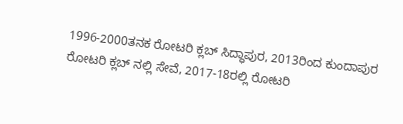1996-2000ತನಕ ರೋಟರಿ ಕ್ಲಬ್ ಸಿದ್ಧಾಪುರ, 2013ರಿಂದ ಕುಂದಾಪುರ ರೋಟರಿ ಕ್ಲಬ್ ನಲ್ಲಿ ಸೇವೆ, 2017-18ರಲ್ಲಿ ರೋಟರಿ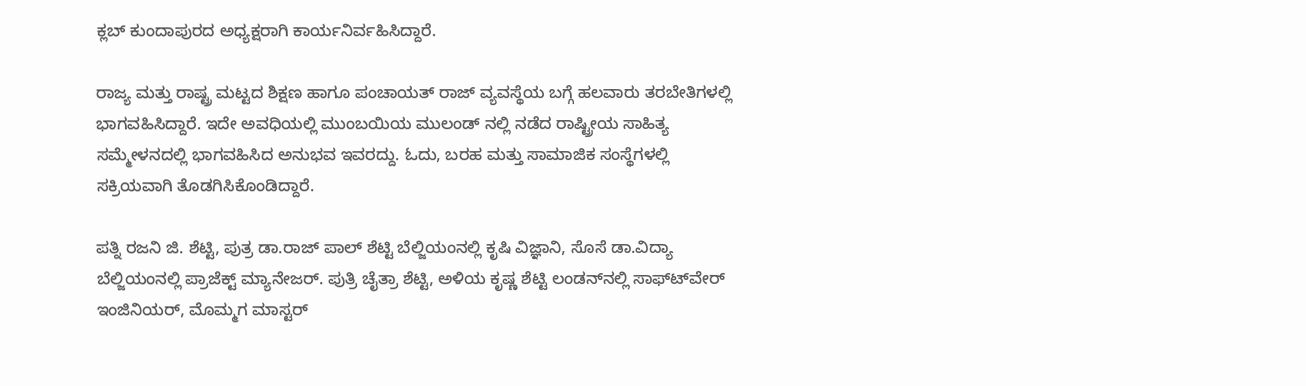ಕ್ಲಬ್ ಕುಂದಾಪುರದ ಅಧ್ಯಕ್ಷರಾಗಿ ಕಾರ್ಯನಿರ್ವಹಿಸಿದ್ದಾರೆ.

ರಾಜ್ಯ ಮತ್ತು ರಾಷ್ಟ್ರ ಮಟ್ಟದ ಶಿಕ್ಷಣ ಹಾಗೂ ಪಂಚಾಯತ್ ರಾಜ್ ವ್ಯವಸ್ಥೆಯ ಬಗ್ಗೆ ಹಲವಾರು ತರಬೇತಿಗಳಲ್ಲಿ ಭಾಗವಹಿಸಿದ್ದಾರೆ. ಇದೇ ಅವಧಿಯಲ್ಲಿ ಮುಂಬಯಿಯ ಮುಲಂಡ್ ನಲ್ಲಿ ನಡೆದ ರಾಷ್ಟ್ರೀಯ ಸಾಹಿತ್ಯ ಸಮ್ಮೇಳನದಲ್ಲಿ ಭಾಗವಹಿಸಿದ ಅನುಭವ ಇವರದ್ದು. ಓದು, ಬರಹ ಮತ್ತು ಸಾಮಾಜಿಕ ಸಂಸ್ಥೆಗಳಲ್ಲಿ ಸಕ್ರಿಯವಾಗಿ ತೊಡಗಿಸಿಕೊಂಡಿದ್ದಾರೆ.

ಪತ್ನಿ ರಜನಿ ಜಿ. ಶೆಟ್ಟಿ, ಪುತ್ರ ಡಾ.ರಾಜ್ ಪಾಲ್ ಶೆಟ್ಟಿ ಬೆಲ್ಜಿಯಂನಲ್ಲಿ ಕೃಷಿ ವಿಜ್ಞಾನಿ, ಸೊಸೆ ಡಾ.ವಿದ್ಯಾ ಬೆಲ್ಜಿಯಂನಲ್ಲಿ ಪ್ರಾಜೆಕ್ಟ್ ಮ್ಯಾನೇಜರ್. ಪುತ್ರಿ ಚೈತ್ರಾ ಶೆಟ್ಟಿ, ಅಳಿಯ ಕೃಷ್ಣ ಶೆಟ್ಟಿ ಲಂಡನ್‍ನಲ್ಲಿ ಸಾಫ್ಟ್‍ವೇರ್ ಇಂಜಿನಿಯರ್, ಮೊಮ್ಮಗ ಮಾಸ್ಟರ್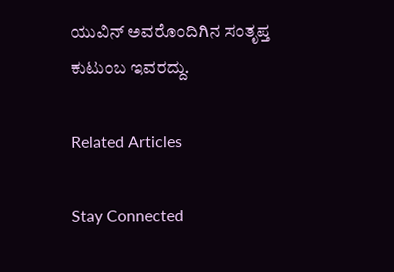ಯುವಿನ್ ಅವರೊಂದಿಗಿನ ಸಂತೃಪ್ತ ಕುಟುಂಬ ಇವರದ್ದು.

Related Articles

Stay Connected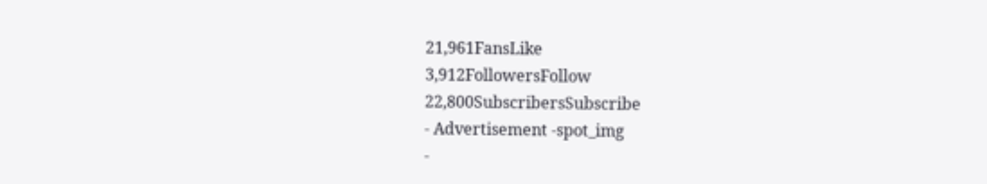21,961FansLike
3,912FollowersFollow
22,800SubscribersSubscribe
- Advertisement -spot_img
-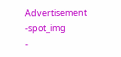Advertisement -spot_img
-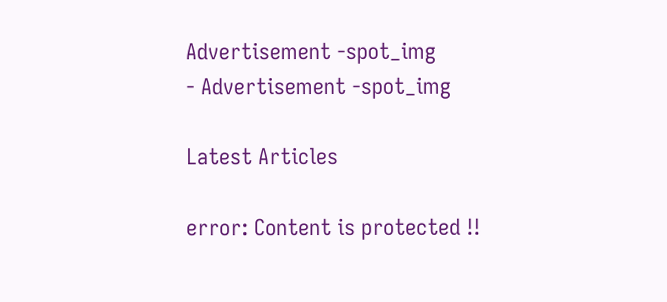Advertisement -spot_img
- Advertisement -spot_img

Latest Articles

error: Content is protected !!